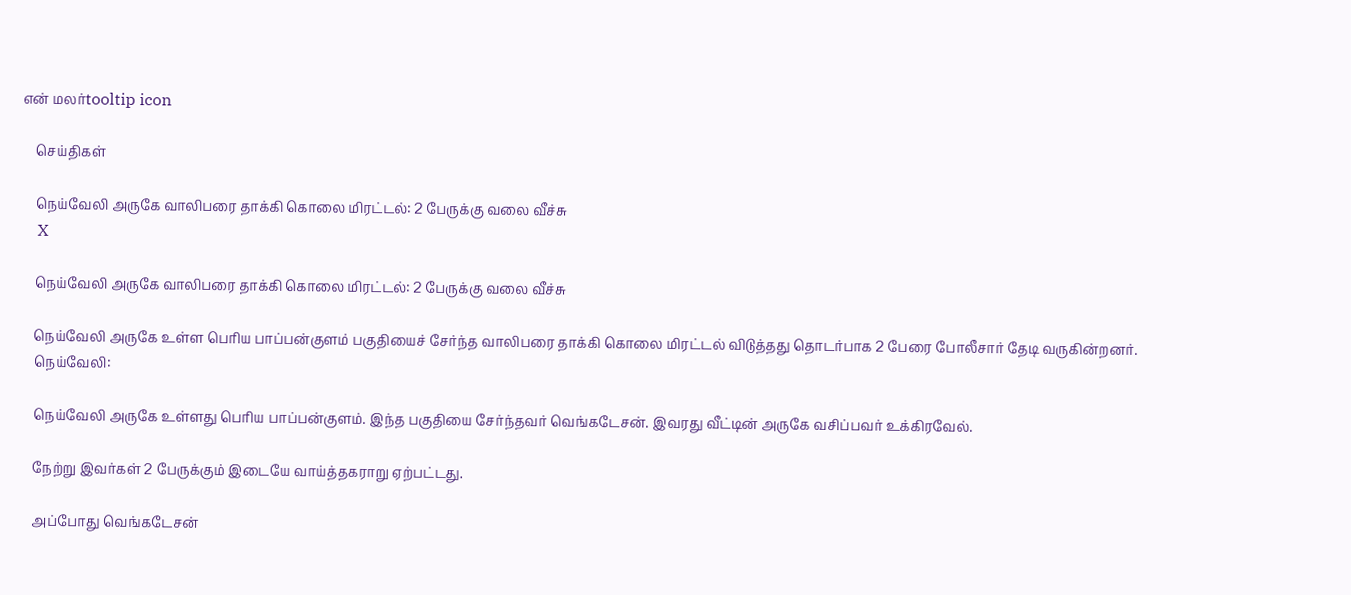என் மலர்tooltip icon

    செய்திகள்

    நெய்வேலி அருகே வாலிபரை தாக்கி கொலை மிரட்டல்: 2 பேருக்கு வலை வீச்சு
    X

    நெய்வேலி அருகே வாலிபரை தாக்கி கொலை மிரட்டல்: 2 பேருக்கு வலை வீச்சு

    நெய்வேலி அருகே உள்ள பெரிய பாப்பன்குளம் பகுதியைச் சேர்ந்த வாலிபரை தாக்கி கொலை மிரட்டல் விடுத்தது தொடர்பாக 2 பேரை போலீசார் தேடி வருகின்றனர்.
    நெய்வேலி:

    நெய்வேலி அருகே உள்ளது பெரிய பாப்பன்குளம். இந்த பகுதியை சேர்ந்தவர் வெங்கடேசன். இவரது வீட்டின் அருகே வசிப்பவர் உக்கிரவேல்.

    நேற்று இவர்கள் 2 பேருக்கும் இடையே வாய்த்தகராறு ஏற்பட்டது.

    அப்போது வெங்கடேசன்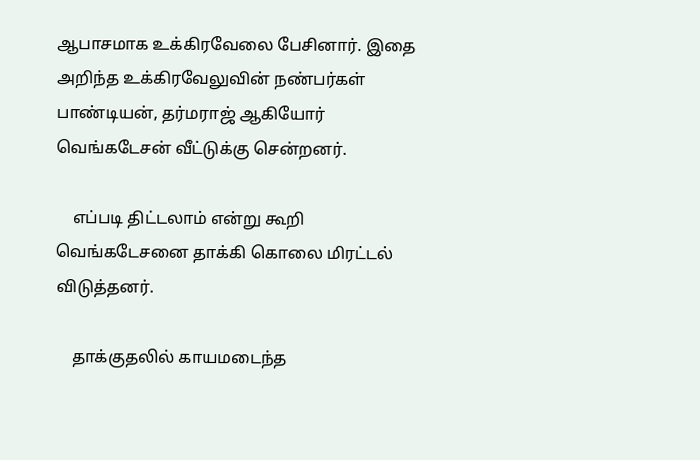ஆபாசமாக உக்கிரவேலை பேசினார். இதை அறிந்த உக்கிரவேலுவின் நண்பர்கள் பாண்டியன், தர்மராஜ் ஆகியோர் வெங்கடேசன் வீட்டுக்கு சென்றனர்.

    எப்படி திட்டலாம் என்று கூறி வெங்கடேசனை தாக்கி கொலை மிரட்டல் விடுத்தனர்.

    தாக்குதலில் காயமடைந்த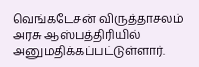வெங்கடேசன் விருத்தாசலம் அரசு ஆஸ்பத்திரியில் அனுமதிக்கப்பட்டுள்ளார்.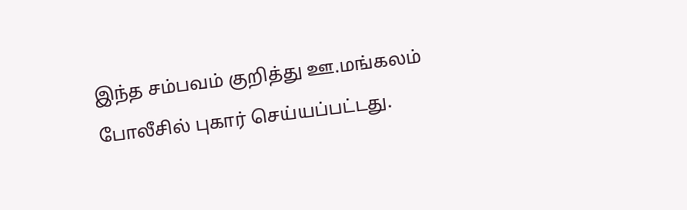இந்த சம்பவம் குறித்து ஊ.மங்கலம் போலீசில் புகார் செய்யப்பட்டது.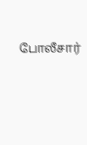போலீசார்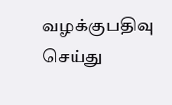வழக்குபதிவு செய்து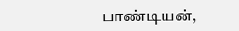பாண்டியன்,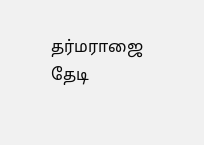தர்மராஜை தேடி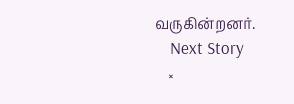வருகின்றனர்.
    Next Story
    ×